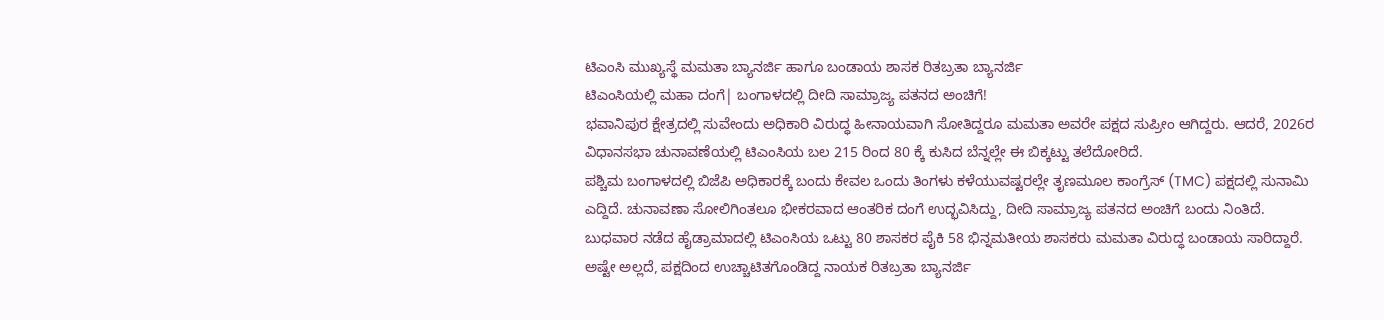ಟಿಎಂಸಿ ಮುಖ್ಯಸ್ಥೆ ಮಮತಾ ಬ್ಯಾನರ್ಜಿ ಹಾಗೂ ಬಂಡಾಯ ಶಾಸಕ ರಿತಬ್ರತಾ ಬ್ಯಾನರ್ಜಿ
ಟಿಎಂಸಿಯಲ್ಲಿ ಮಹಾ ದಂಗೆ| ಬಂಗಾಳದಲ್ಲಿ ದೀದಿ ಸಾಮ್ರಾಜ್ಯ ಪತನದ ಅಂಚಿಗೆ!
ಭವಾನಿಪುರ ಕ್ಷೇತ್ರದಲ್ಲಿ ಸುವೇಂದು ಅಧಿಕಾರಿ ವಿರುದ್ಧ ಹೀನಾಯವಾಗಿ ಸೋತಿದ್ದರೂ ಮಮತಾ ಅವರೇ ಪಕ್ಷದ ಸುಪ್ರೀಂ ಆಗಿದ್ದರು. ಆದರೆ, 2026ರ ವಿಧಾನಸಭಾ ಚುನಾವಣೆಯಲ್ಲಿ ಟಿಎಂಸಿಯ ಬಲ 215 ರಿಂದ 80 ಕ್ಕೆ ಕುಸಿದ ಬೆನ್ನಲ್ಲೇ ಈ ಬಿಕ್ಕಟ್ಟು ತಲೆದೋರಿದೆ.
ಪಶ್ಚಿಮ ಬಂಗಾಳದಲ್ಲಿ ಬಿಜೆಪಿ ಅಧಿಕಾರಕ್ಕೆ ಬಂದು ಕೇವಲ ಒಂದು ತಿಂಗಳು ಕಳೆಯುವಷ್ಟರಲ್ಲೇ ತೃಣಮೂಲ ಕಾಂಗ್ರೆಸ್ (TMC) ಪಕ್ಷದಲ್ಲಿ ಸುನಾಮಿ ಎದ್ದಿದೆ. ಚುನಾವಣಾ ಸೋಲಿಗಿಂತಲೂ ಭೀಕರವಾದ ಆಂತರಿಕ ದಂಗೆ ಉದ್ಭವಿಸಿದ್ದು, ದೀದಿ ಸಾಮ್ರಾಜ್ಯ ಪತನದ ಅಂಚಿಗೆ ಬಂದು ನಿಂತಿದೆ.
ಬುಧವಾರ ನಡೆದ ಹೈಡ್ರಾಮಾದಲ್ಲಿ ಟಿಎಂಸಿಯ ಒಟ್ಟು 80 ಶಾಸಕರ ಪೈಕಿ 58 ಭಿನ್ನಮತೀಯ ಶಾಸಕರು ಮಮತಾ ವಿರುದ್ಧ ಬಂಡಾಯ ಸಾರಿದ್ದಾರೆ. ಅಷ್ಟೇ ಅಲ್ಲದೆ, ಪಕ್ಷದಿಂದ ಉಚ್ಚಾಟಿತಗೊಂಡಿದ್ದ ನಾಯಕ ರಿತಬ್ರತಾ ಬ್ಯಾನರ್ಜಿ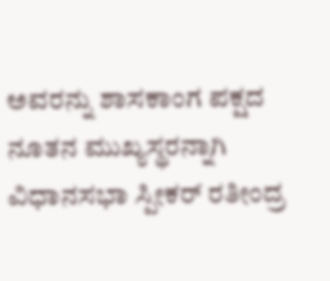ಅವರನ್ನು ಶಾಸಕಾಂಗ ಪಕ್ಷದ ನೂತನ ಮುಖ್ಯಸ್ಥರನ್ನಾಗಿ ವಿಧಾನಸಭಾ ಸ್ಪೀಕರ್ ರತೀಂದ್ರ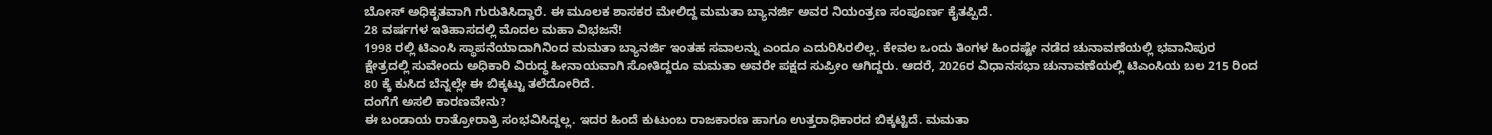ಬೋಸ್ ಅಧಿಕೃತವಾಗಿ ಗುರುತಿಸಿದ್ದಾರೆ. ಈ ಮೂಲಕ ಶಾಸಕರ ಮೇಲಿದ್ದ ಮಮತಾ ಬ್ಯಾನರ್ಜಿ ಅವರ ನಿಯಂತ್ರಣ ಸಂಪೂರ್ಣ ಕೈತಪ್ಪಿದೆ.
28 ವರ್ಷಗಳ ಇತಿಹಾಸದಲ್ಲಿ ಮೊದಲ ಮಹಾ ವಿಭಜನೆ!
1998 ರಲ್ಲಿ ಟಿಎಂಸಿ ಸ್ಥಾಪನೆಯಾದಾಗಿನಿಂದ ಮಮತಾ ಬ್ಯಾನರ್ಜಿ ಇಂತಹ ಸವಾಲನ್ನು ಎಂದೂ ಎದುರಿಸಿರಲಿಲ್ಲ. ಕೇವಲ ಒಂದು ತಿಂಗಳ ಹಿಂದಷ್ಟೇ ನಡೆದ ಚುನಾವಣೆಯಲ್ಲಿ ಭವಾನಿಪುರ ಕ್ಷೇತ್ರದಲ್ಲಿ ಸುವೇಂದು ಅಧಿಕಾರಿ ವಿರುದ್ಧ ಹೀನಾಯವಾಗಿ ಸೋತಿದ್ದರೂ ಮಮತಾ ಅವರೇ ಪಕ್ಷದ ಸುಪ್ರೀಂ ಆಗಿದ್ದರು. ಆದರೆ, 2026ರ ವಿಧಾನಸಭಾ ಚುನಾವಣೆಯಲ್ಲಿ ಟಿಎಂಸಿಯ ಬಲ 215 ರಿಂದ 80 ಕ್ಕೆ ಕುಸಿದ ಬೆನ್ನಲ್ಲೇ ಈ ಬಿಕ್ಕಟ್ಟು ತಲೆದೋರಿದೆ.
ದಂಗೆಗೆ ಅಸಲಿ ಕಾರಣವೇನು?
ಈ ಬಂಡಾಯ ರಾತ್ರೋರಾತ್ರಿ ಸಂಭವಿಸಿದ್ದಲ್ಲ. ಇದರ ಹಿಂದೆ ಕುಟುಂಬ ರಾಜಕಾರಣ ಹಾಗೂ ಉತ್ತರಾಧಿಕಾರದ ಬಿಕ್ಕಟ್ಟಿದೆ. ಮಮತಾ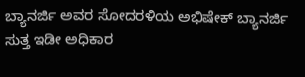ಬ್ಯಾನರ್ಜಿ ಅವರ ಸೋದರಳಿಯ ಅಭಿಷೇಕ್ ಬ್ಯಾನರ್ಜಿ ಸುತ್ತ ಇಡೀ ಅಧಿಕಾರ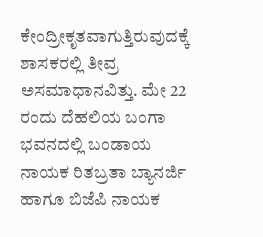ಕೇಂದ್ರೀಕೃತವಾಗುತ್ತಿರುವುದಕ್ಕೆ ಶಾಸಕರಲ್ಲಿ ತೀವ್ರ ಅಸಮಾಧಾನವಿತ್ತು. ಮೇ 22 ರಂದು ದೆಹಲಿಯ ಬಂಗಾ ಭವನದಲ್ಲಿ ಬಂಡಾಯ ನಾಯಕ ರಿತಬ್ರತಾ ಬ್ಯಾನರ್ಜಿ ಹಾಗೂ ಬಿಜೆಪಿ ನಾಯಕ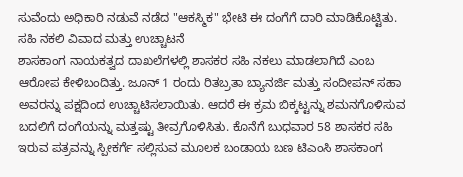ಸುವೆಂದು ಅಧಿಕಾರಿ ನಡುವೆ ನಡೆದ "ಆಕಸ್ಮಿಕ" ಭೇಟಿ ಈ ದಂಗೆಗೆ ದಾರಿ ಮಾಡಿಕೊಟ್ಟಿತು.
ಸಹಿ ನಕಲಿ ವಿವಾದ ಮತ್ತು ಉಚ್ಚಾಟನೆ
ಶಾಸಕಾಂಗ ನಾಯಕತ್ವದ ದಾಖಲೆಗಳಲ್ಲಿ ಶಾಸಕರ ಸಹಿ ನಕಲು ಮಾಡಲಾಗಿದೆ ಎಂಬ ಆರೋಪ ಕೇಳಿಬಂದಿತ್ತು. ಜೂನ್ 1 ರಂದು ರಿತಬ್ರತಾ ಬ್ಯಾನರ್ಜಿ ಮತ್ತು ಸಂದೀಪನ್ ಸಹಾ ಅವರನ್ನು ಪಕ್ಷದಿಂದ ಉಚ್ಚಾಟಿಸಲಾಯಿತು. ಆದರೆ ಈ ಕ್ರಮ ಬಿಕ್ಕಟ್ಟನ್ನು ಶಮನಗೊಳಿಸುವ ಬದಲಿಗೆ ದಂಗೆಯನ್ನು ಮತ್ತಷ್ಟು ತೀವ್ರಗೊಳಿಸಿತು. ಕೊನೆಗೆ ಬುಧವಾರ 58 ಶಾಸಕರ ಸಹಿ ಇರುವ ಪತ್ರವನ್ನು ಸ್ಪೀಕರ್ಗೆ ಸಲ್ಲಿಸುವ ಮೂಲಕ ಬಂಡಾಯ ಬಣ ಟಿಎಂಸಿ ಶಾಸಕಾಂಗ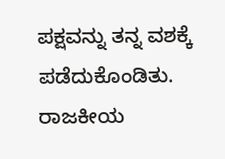ಪಕ್ಷವನ್ನು ತನ್ನ ವಶಕ್ಕೆ ಪಡೆದುಕೊಂಡಿತು.
ರಾಜಕೀಯ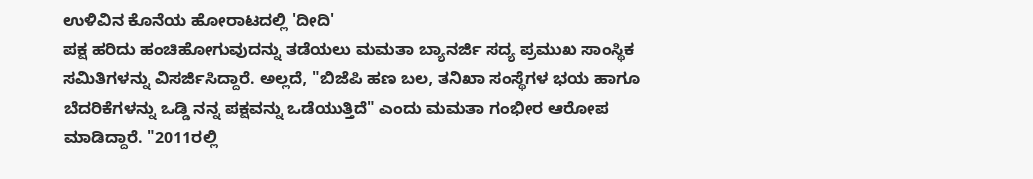ಉಳಿವಿನ ಕೊನೆಯ ಹೋರಾಟದಲ್ಲಿ 'ದೀದಿ'
ಪಕ್ಷ ಹರಿದು ಹಂಚಿಹೋಗುವುದನ್ನು ತಡೆಯಲು ಮಮತಾ ಬ್ಯಾನರ್ಜಿ ಸದ್ಯ ಪ್ರಮುಖ ಸಾಂಸ್ಥಿಕ ಸಮಿತಿಗಳನ್ನು ವಿಸರ್ಜಿಸಿದ್ದಾರೆ. ಅಲ್ಲದೆ, "ಬಿಜೆಪಿ ಹಣ ಬಲ, ತನಿಖಾ ಸಂಸ್ಥೆಗಳ ಭಯ ಹಾಗೂ ಬೆದರಿಕೆಗಳನ್ನು ಒಡ್ಡಿ ನನ್ನ ಪಕ್ಷವನ್ನು ಒಡೆಯುತ್ತಿದೆ" ಎಂದು ಮಮತಾ ಗಂಭೀರ ಆರೋಪ ಮಾಡಿದ್ದಾರೆ. "2011ರಲ್ಲಿ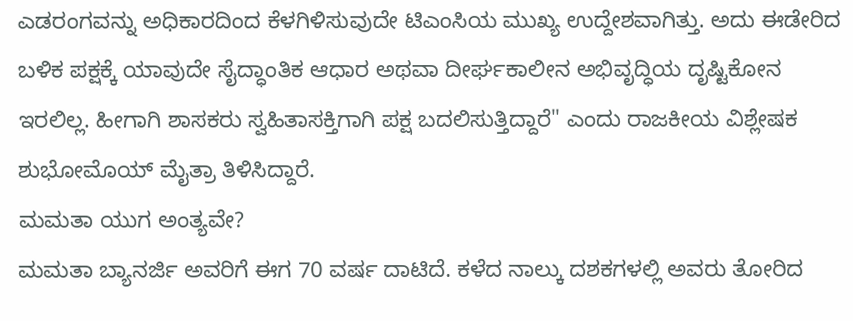ಎಡರಂಗವನ್ನು ಅಧಿಕಾರದಿಂದ ಕೆಳಗಿಳಿಸುವುದೇ ಟಿಎಂಸಿಯ ಮುಖ್ಯ ಉದ್ದೇಶವಾಗಿತ್ತು. ಅದು ಈಡೇರಿದ ಬಳಿಕ ಪಕ್ಷಕ್ಕೆ ಯಾವುದೇ ಸೈದ್ಧಾಂತಿಕ ಆಧಾರ ಅಥವಾ ದೀರ್ಘಕಾಲೀನ ಅಭಿವೃದ್ಧಿಯ ದೃಷ್ಟಿಕೋನ ಇರಲಿಲ್ಲ. ಹೀಗಾಗಿ ಶಾಸಕರು ಸ್ವಹಿತಾಸಕ್ತಿಗಾಗಿ ಪಕ್ಷ ಬದಲಿಸುತ್ತಿದ್ದಾರೆ" ಎಂದು ರಾಜಕೀಯ ವಿಶ್ಲೇಷಕ ಶುಭೋಮೊಯ್ ಮೈತ್ರಾ ತಿಳಿಸಿದ್ದಾರೆ.
ಮಮತಾ ಯುಗ ಅಂತ್ಯವೇ?
ಮಮತಾ ಬ್ಯಾನರ್ಜಿ ಅವರಿಗೆ ಈಗ 70 ವರ್ಷ ದಾಟಿದೆ. ಕಳೆದ ನಾಲ್ಕು ದಶಕಗಳಲ್ಲಿ ಅವರು ತೋರಿದ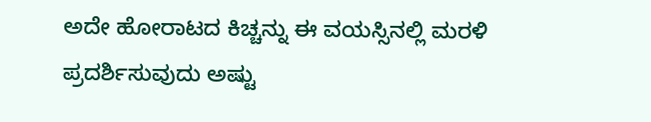ಅದೇ ಹೋರಾಟದ ಕಿಚ್ಚನ್ನು ಈ ವಯಸ್ಸಿನಲ್ಲಿ ಮರಳಿ ಪ್ರದರ್ಶಿಸುವುದು ಅಷ್ಟು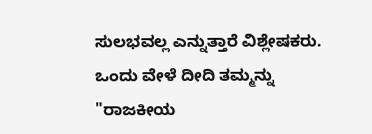ಸುಲಭವಲ್ಲ ಎನ್ನುತ್ತಾರೆ ವಿಶ್ಲೇಷಕರು. ಒಂದು ವೇಳೆ ದೀದಿ ತಮ್ಮನ್ನು "ರಾಜಕೀಯ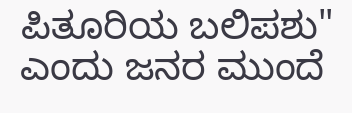ಪಿತೂರಿಯ ಬಲಿಪಶು" ಎಂದು ಜನರ ಮುಂದೆ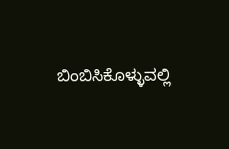ಬಿಂಬಿಸಿಕೊಳ್ಳುವಲ್ಲಿ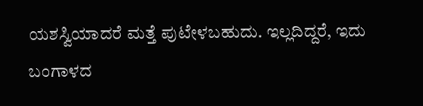ಯಶಸ್ವಿಯಾದರೆ ಮತ್ತೆ ಪುಟೇಳಬಹುದು. ಇಲ್ಲದಿದ್ದರೆ, ಇದು ಬಂಗಾಳದ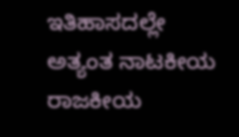ಇತಿಹಾಸದಲ್ಲೇ ಅತ್ಯಂತ ನಾಟಕೀಯ ರಾಜಕೀಯ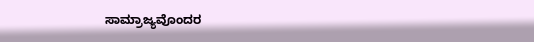ಸಾಮ್ರಾಜ್ಯವೊಂದರ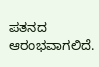ಪತನದ ಆರಂಭವಾಗಲಿದೆ.